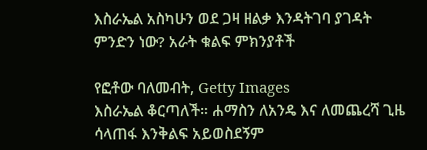እስራኤል አስካሁን ወደ ጋዛ ዘልቃ እንዳትገባ ያገዳት ምንድን ነው? አራት ቁልፍ ምክንያቶች

የፎቶው ባለመብት, Getty Images
እስራኤል ቆርጣለች። ሐማስን ለአንዴ እና ለመጨረሻ ጊዜ ሳላጠፋ እንቅልፍ አይወስደኝም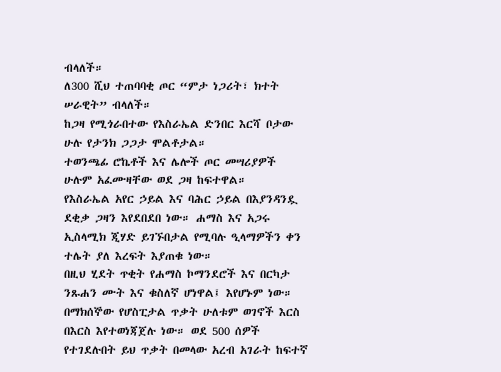ብላለች።
ለ300 ሺህ ተጠባባቂ ጦር “ምታ ነጋሪት፣ ክተት ሠራዊት” ብላለች።
ከጋዛ የሚጎራበተው የእስራኤል ድንበር እርሻ ቦታው ሁሉ የታንክ ጋጋታ ሞልቶታል።
ተወንጫፊ ሮኬቶች እና ሌሎች ጦር መሣሪያዎች ሁሉም አፈሙዛቸው ወደ ጋዛ ከፍተዋል።
የእስራኤል አየር ኃይል እና ባሕር ኃይል በእያንዳንዷ ደቂቃ ጋዛን እየደበደበ ነው። ሐማስ እና አጋሩ ኢስላሚክ ጂሃድ ይገኙበታል የሚባሉ ዒላማዎችን ቀን ተሌት ያለ እረፍት እያጠቁ ነው።
በዚህ ሂደት ጥቂት የሐማስ ኮማንደሮች እና በርካታ ንጹሐን ሙት እና ቁስለኛ ሆነዋል፤ እየሆኑም ነው።
በማክሰኞው የሆስፒታል ጥቃት ሁለቱም ወገኖች እርስ በእርስ እየተወነጃጀሉ ነው። ወደ 500 ሰዎች የተገደሉበት ይህ ጥቃት በመላው አረብ አገራት ከፍተኛ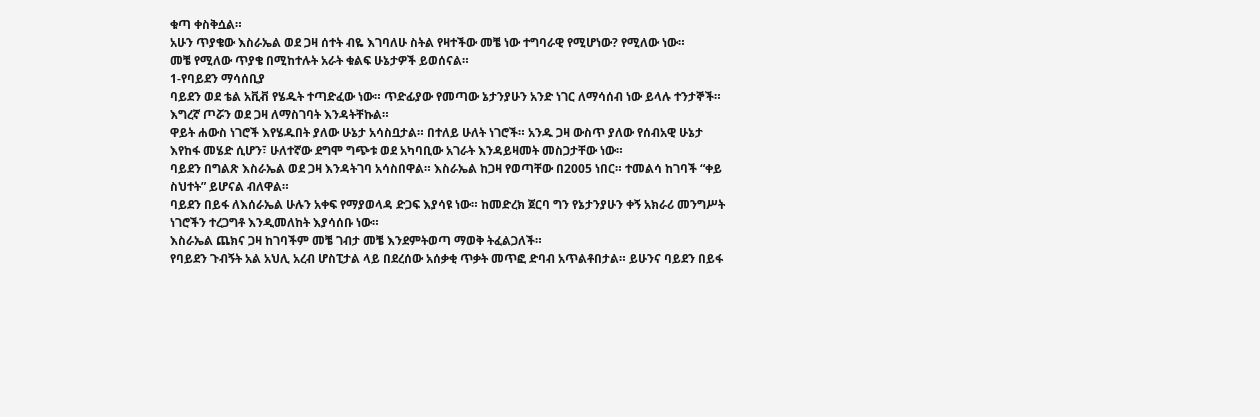ቁጣ ቀስቅሷል።
አሁን ጥያቄው እስራኤል ወደ ጋዛ ሰተት ብዬ እገባለሁ ስትል የዛተችው መቼ ነው ተግባራዊ የሚሆነው? የሚለው ነው።
መቼ የሚለው ጥያቄ በሚከተሉት አራት ቁልፍ ሁኔታዎች ይወሰናል።
1-የባይደን ማሳሰቢያ
ባይደን ወደ ቴል አቪቭ የሄዱት ተጣድፈው ነው። ጥድፊያው የመጣው ኔታንያሁን አንድ ነገር ለማሳሰብ ነው ይላሉ ተንታኞች። እግረኛ ጦሯን ወደ ጋዛ ለማስገባት እንዳትቸኩል።
ዋይት ሐውስ ነገሮች እየሄዱበት ያለው ሁኔታ አሳስቧታል። በተለይ ሁለት ነገሮች። አንዱ ጋዛ ውስጥ ያለው የሰብአዊ ሁኔታ እየከፋ መሄድ ሲሆን፣ ሁለተኛው ደግሞ ግጭቱ ወደ አካባቢው አገራት እንዳይዛመት መስጋታቸው ነው።
ባይደን በግልጽ እስራኤል ወደ ጋዛ እንዳትገባ አሳስበዋል። እስራኤል ከጋዛ የወጣቸው በ2005 ነበር። ተመልሳ ከገባች “ቀይ ስህተት” ይሆናል ብለዋል።
ባይደን በይፋ ለእሰራኤል ሁሉን አቀፍ የማያወላዳ ድጋፍ እያሳዩ ነው። ከመድረክ ጀርባ ግን የኔታንያሁን ቀኝ አክራሪ መንግሥት ነገሮችን ተረጋግቶ እንዲመለከት እያሳሰቡ ነው።
እስራኤል ጨክና ጋዛ ከገባችም መቼ ገብታ መቼ እንደምትወጣ ማወቅ ትፈልጋለች።
የባይደን ጉብኝት አል አህሊ አረብ ሆስፒታል ላይ በደረሰው አሰቃቂ ጥቃት መጥፎ ድባብ አጥልቶበታል። ይሁንና ባይደን በይፋ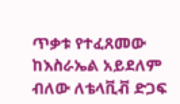ጥቃቱ የተፈጸመው ከእስራኤል አይደለም ብለው ለቴላቪቭ ድጋፍ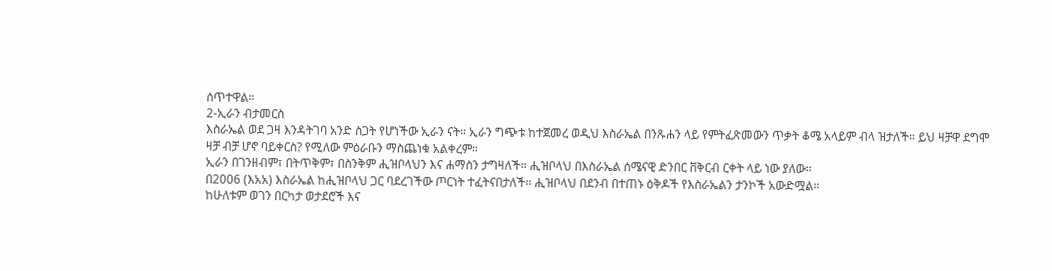ሰጥተዋል።
2-ኢራን ብታመርስ
እስራኤል ወደ ጋዛ እንዳትገባ አንድ ስጋት የሆነችው ኢራን ናት። ኢራን ግጭቱ ከተጀመረ ወዲህ እስራኤል በንጹሐን ላይ የምትፈጽመውን ጥቃት ቆሜ አላይም ብላ ዝታለች። ይህ ዛቻዋ ደግሞ ዛቻ ብቻ ሆኖ ባይቀርስ? የሚለው ምዕራቡን ማስጨነቁ አልቀረም።
ኢራን በገንዘብም፣ በትጥቅም፣ በስንቅም ሒዝቦላህን እና ሐማስን ታግዛለች። ሒዝቦላህ በእስራኤል ሰሜናዊ ድንበር ቨቅርብ ርቀት ላይ ነው ያለው።
በ2006 (እአአ) እስራኤል ከሒዝቦላህ ጋር ባደረገችው ጦርነት ተፈትናበታለች። ሒዝቦላህ በደንብ በተጠኑ ዕቅዶች የእስራኤልን ታንኮች አውድሟል።
ከሁለቱም ወገን በርካታ ወታደሮች እና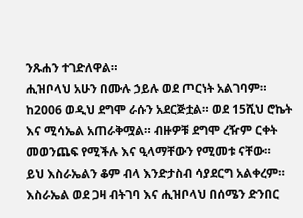ንጹሐን ተገድለዋል።
ሒዝቦላህ አሁን በሙሉ ኃይሉ ወደ ጦርነት አልገባም። ከ2006 ወዲህ ደግሞ ራሱን አደርጅቷል። ወደ 15ሺህ ሮኬት እና ሚሳኤል አጠራቅሟል። ብዙዎቹ ደግሞ ረዥም ርቀት መወንጨፍ የሚችሉ እና ዒላማቸውን የሚመቱ ናቸው።
ይህ እስራኤልን ቆም ብላ እንድታስብ ሳያደርግ አልቀረም።
እስራኤል ወደ ጋዛ ብትገባ እና ሒዝቦላህ በሰሜን ድንበር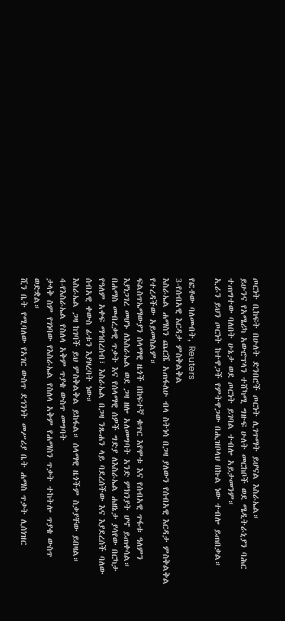ጦርነት ቢከፍት በሁለት ድንበሮች ጦርነት ሊገጥማት ይሆናል እስራኤል።
ይሁንና የአሜሪካ አውሮፕላን ተሸካሚ ግዙፍ ሁለት መርከቦች ወደ ሜዲትራኒያን ባሕር ተጠግተው ባለበት ሁኔታ ወደ ጦርነት ይገባል ተብሎ አይታመንም።
ኢራን ይህን ጦርነት ከተዋጋች የምትዋጋው በሒዝቦላህ በኩል ነው ተብሎ ይጠበቃል።

የፎቶው ባለመብት, Reuters
3-የሰብአዊ እርዳታ ምስቅልቅል
እስራኤል ሐማስን ጨርሼ አጠፋለሁ ብላ ስትነሳ በጋዛ ያለውን የሰብአዊ እርዳታ ምስቅልቅል የተረዳችው አይመስልም።
ፍልስጥኤማውያን ሰላማዊ ዜጎች በከፍተኛ ቁጥር እየሞቱ እና የሰብአዊ ጥፋቱ ዓለምን እያነጋገረ መሆኑ ለእስራኤል ወደ ጋዛ ዘሎ አለመግባት አንድ ምክንያት ሆኖ ይጠቀሳል።
በሐማስ መብረቃዊ ጥቃት እና የሰላማዊ ሰዎች ግድያ ለእስራኤል ሐዘኔታ ያሳየው በርካታ የዓለም አቀፍ ማኅበረሰብ፣ እስራኤል በጋዛ ንጹሐን ላይ ባደረሰችው እና እያደረሰች ባለው ሰብአዊ ቀውስ ፊቱን እያዞረባት ነው።
እስራኤል ጋዛ ከገባች ይህ ምስቅልቅል ይከፋል። ሰላማዊ ዜጎችም ስቃያቸው ይበዛል።
4-የእስራኤል የስለላ አቅም ጥያቄ ውስጥ መግባት
ታላቅ ስም የገነባው የእስራኤል የስለላ አቅም የሐማስን ጥቃት ተከትሎ ጥያቄ ውስጥ ወድቋል።
ሺን ቤት የሚባለው የአገር ውስጥ ደኅንነት መሥሪያ ቤት ሐማስ ጥቃት ሊሰነዝር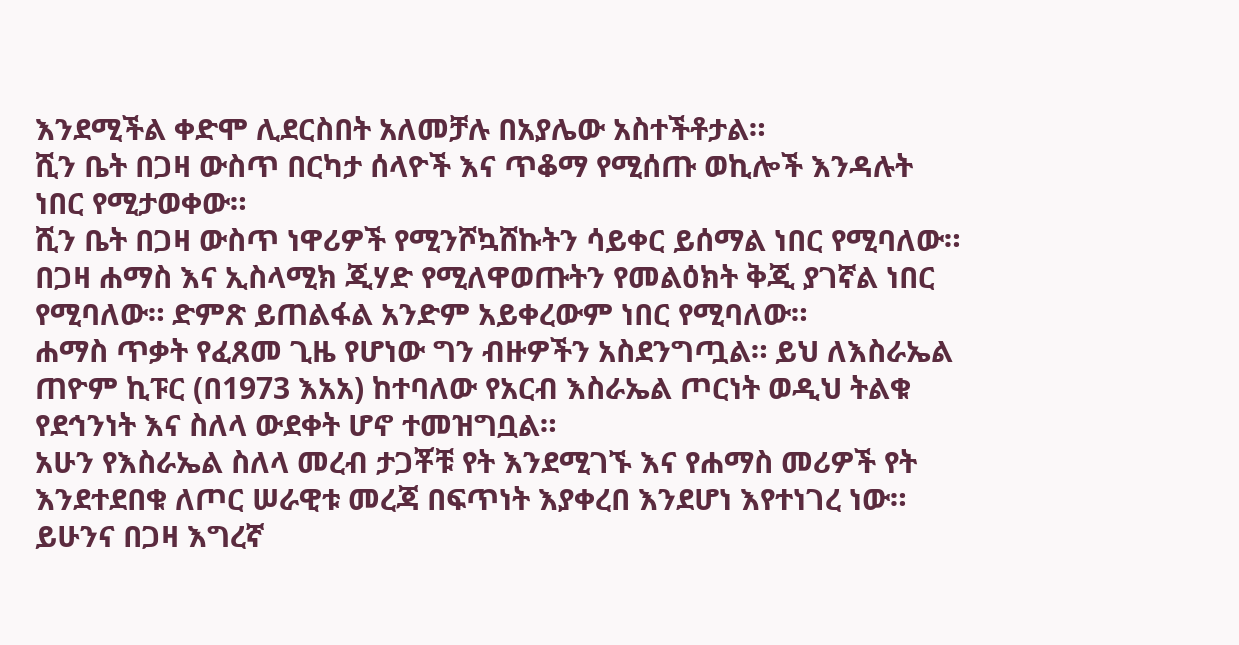እንደሚችል ቀድሞ ሊደርስበት አለመቻሉ በአያሌው አስተችቶታል።
ሺን ቤት በጋዛ ውስጥ በርካታ ሰላዮች እና ጥቆማ የሚሰጡ ወኪሎች እንዳሉት ነበር የሚታወቀው።
ሺን ቤት በጋዛ ውስጥ ነዋሪዎች የሚንሾኳሸኩትን ሳይቀር ይሰማል ነበር የሚባለው።
በጋዛ ሐማስ እና ኢስላሚክ ጂሃድ የሚለዋወጡትን የመልዕክት ቅጂ ያገኛል ነበር የሚባለው። ድምጽ ይጠልፋል አንድም አይቀረውም ነበር የሚባለው።
ሐማስ ጥቃት የፈጸመ ጊዜ የሆነው ግን ብዙዎችን አስደንግጧል። ይህ ለእስራኤል ጠዮም ኪፑር (በ1973 እአአ) ከተባለው የአርብ እስራኤል ጦርነት ወዲህ ትልቁ የደኅንነት እና ስለላ ውደቀት ሆኖ ተመዝግቧል።
አሁን የእስራኤል ስለላ መረብ ታጋቾቹ የት እንደሚገኙ እና የሐማስ መሪዎች የት እንደተደበቁ ለጦር ሠራዊቱ መረጃ በፍጥነት እያቀረበ እንደሆነ እየተነገረ ነው።
ይሁንና በጋዛ እግረኛ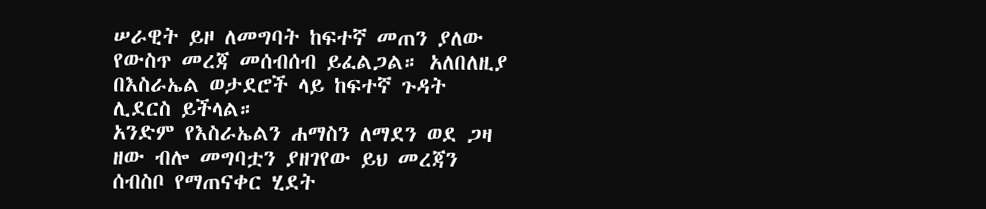ሠራዊት ይዞ ለመግባት ከፍተኛ መጠን ያለው የውስጥ መረጃ መሰብሰብ ይፈልጋል። አለበለዚያ በእስራኤል ወታደሮች ላይ ከፍተኛ ጉዳት ሊደርስ ይችላል።
አንድም የእስራኤልን ሐማስን ለማደን ወደ ጋዛ ዘው ብሎ መግባቷን ያዘገየው ይህ መረጃን ሰብስቦ የማጠናቀር ሂደት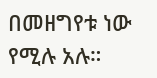በመዘግየቱ ነው የሚሉ አሉ።